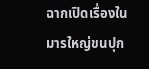ฉากเปิดเรื่องในมารใหญ่ขนปุก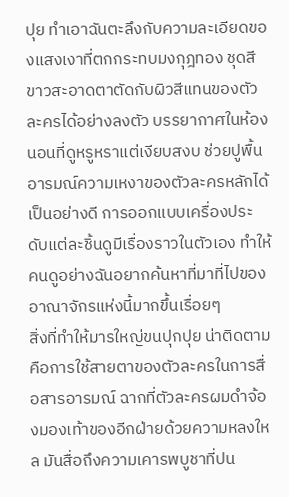ปุย ทำเอาฉันตะลึงกับความละเอียดของแสงเงาที่ตกกระทบมงกุฎทอง ชุดสีขาวสะอาดตาตัดกับผิวสีแทนของตัวละครได้อย่างลงตัว บรรยากาศในห้องนอนที่ดูหรูหราแต่เงียบสงบ ช่วยปูพื้นอารมณ์ความเหงาของตัวละครหลักได้เป็นอย่างดี การออกแบบเครื่องประดับแต่ละชิ้นดูมีเรื่องราวในตัวเอง ทำให้คนดูอย่างฉันอยากค้นหาที่มาที่ไปของอาณาจักรแห่งนี้มากขึ้นเรื่อยๆ
สิ่งที่ทำให้มารใหญ่ขนปุกปุย น่าติดตามคือการใช้สายตาของตัวละครในการสื่อสารอารมณ์ ฉากที่ตัวละครผมดำจ้องมองเท้าของอีกฝ่ายด้วยความหลงใหล มันสื่อถึงความเคารพบูชาที่ปน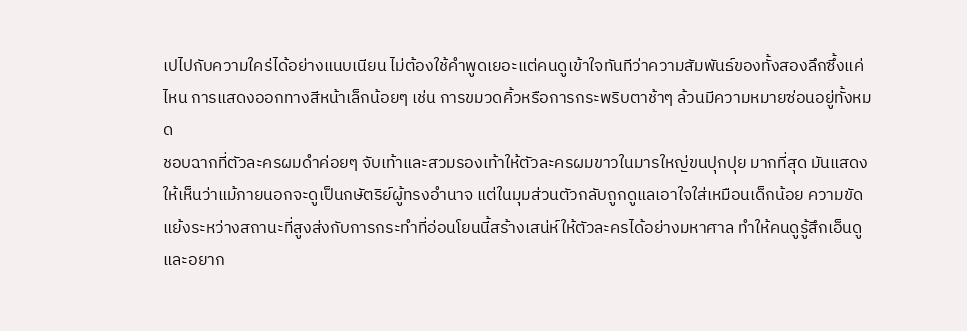เปไปกับความใคร่ได้อย่างแนบเนียน ไม่ต้องใช้คำพูดเยอะแต่คนดูเข้าใจทันทีว่าความสัมพันธ์ของทั้งสองลึกซึ้งแค่ไหน การแสดงออกทางสีหน้าเล็กน้อยๆ เช่น การขมวดคิ้วหรือการกระพริบตาช้าๆ ล้วนมีความหมายซ่อนอยู่ทั้งหมด
ชอบฉากที่ตัวละครผมดำค่อยๆ จับเท้าและสวมรองเท้าให้ตัวละครผมขาวในมารใหญ่ขนปุกปุย มากที่สุด มันแสดงให้เห็นว่าแม้ภายนอกจะดูเป็นกษัตริย์ผู้ทรงอำนาจ แต่ในมุมส่วนตัวกลับถูกดูแลเอาใจใส่เหมือนเด็กน้อย ความขัดแย้งระหว่างสถานะที่สูงส่งกับการกระทำที่อ่อนโยนนี้สร้างเสน่ห์ให้ตัวละครได้อย่างมหาศาล ทำให้คนดูรู้สึกเอ็นดูและอยาก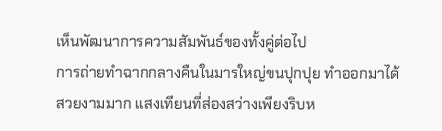เห็นพัฒนาการความสัมพันธ์ของทั้งคู่ต่อไป
การถ่ายทำฉากกลางคืนในมารใหญ่ขนปุกปุย ทำออกมาได้สวยงามมาก แสงเทียนที่ส่องสว่างเพียงริบห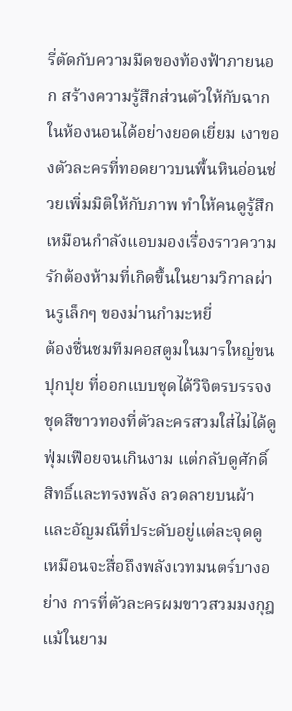รี่ตัดกับความมืดของท้องฟ้าภายนอก สร้างความรู้สึกส่วนตัวให้กับฉากในห้องนอนได้อย่างยอดเยี่ยม เงาของตัวละครที่ทอดยาวบนพื้นหินอ่อนช่วยเพิ่มมิติให้กับภาพ ทำให้คนดูรู้สึกเหมือนกำลังแอบมองเรื่องราวความรักต้องห้ามที่เกิดขึ้นในยามวิกาลผ่านรูเล็กๆ ของม่านกำมะหยี่
ต้องชื่นชมทีมคอสตูมในมารใหญ่ขนปุกปุย ที่ออกแบบชุดได้วิจิตรบรรจง ชุดสีขาวทองที่ตัวละครสวมใส่ไม่ได้ดูฟุ่มเฟือยจนเกินงาม แต่กลับดูศักดิ์สิทธิ์และทรงพลัง ลวดลายบนผ้าและอัญมณีที่ประดับอยู่แต่ละจุดดูเหมือนจะสื่อถึงพลังเวทมนตร์บางอย่าง การที่ตัวละครผมขาวสวมมงกุฎแม้ในยาม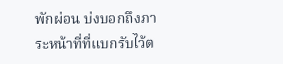พักผ่อน บ่งบอกถึงภาระหน้าที่ที่แบกรับไว้ต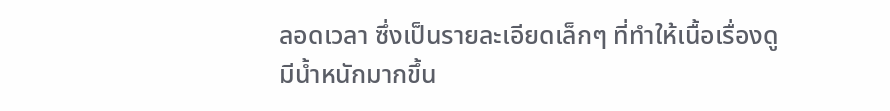ลอดเวลา ซึ่งเป็นรายละเอียดเล็กๆ ที่ทำให้เนื้อเรื่องดูมีน้ำหนักมากขึ้น